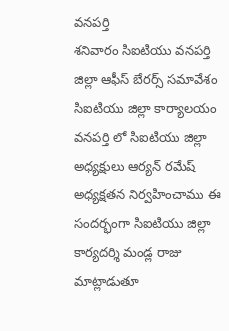వనపర్తి
శనివారం సిఐటియు వనపర్తి జిల్లా ఆఫీస్ బేరర్స్ సమావేశం సిఐటియు జిల్లా కార్యాలయం వనపర్తి లో సిఐటియు జిల్లా అధ్యక్షులు ఆర్యన్ రమేష్ అధ్యక్షతన నిర్వహించాము ఈ సందర్భంగా సిఐటియు జిల్లా కార్యదర్శి మండ్ల రాజు మాట్లాడుతూ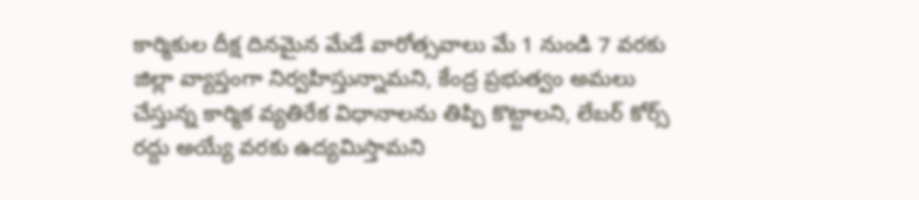కార్మికుల దీక్ష దినమైన మేడే వారోత్సవాలు మే 1 నుండి 7 వరకు జిల్లా వ్యాప్తంగా నిర్వహిస్తున్నామని, కేంద్ర ప్రభుత్వం అమలు చేస్తున్న కార్మిక వ్యతిరేక విధానాలను తిప్పి కొట్టాలని, లేబర్ కోర్స్ రద్దు అయ్యే వరకు ఉద్యమిస్తామని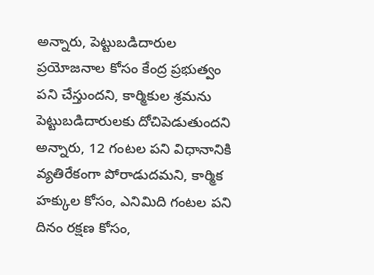అన్నారు, పెట్టుబడిదారుల ప్రయోజనాల కోసం కేంద్ర ప్రభుత్వం పని చేస్తుందని, కార్మికుల శ్రమను పెట్టుబడిదారులకు దోచిపెడుతుందని అన్నారు, 12 గంటల పని విధానానికి వ్యతిరేకంగా పోరాడుదమని, కార్మిక హక్కుల కోసం, ఎనిమిది గంటల పని దినం రక్షణ కోసం,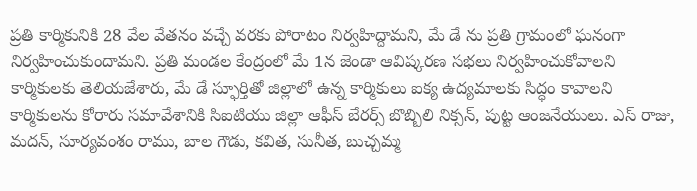ప్రతి కార్మికునికి 28 వేల వేతనం వచ్చే వరకు పోరాటం నిర్వహిద్దామని, మే డే ను ప్రతి గ్రామంలో ఘనంగా నిర్వహించుకుందామని. ప్రతి మండల కేంద్రంలో మే 1న జెండా ఆవిష్కరణ సభలు నిర్వహించుకోవాలని కార్మికులకు తెలియజేశారు, మే డే స్ఫూర్తితో జిల్లాలో ఉన్న కార్మికులు ఐక్య ఉద్యమాలకు సిద్ధం కావాలని కార్మికులను కోరారు సమావేశానికి సిఐటియు జిల్లా ఆఫీస్ బేరర్స్ బొబ్బిలి నిక్సన్, పుట్ట ఆంజనేయులు. ఎస్ రాజు, మదన్, సూర్యవంశం రాము, బాల గౌడు, కవిత, సునీత, బుచ్చమ్మ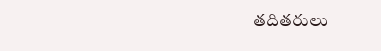తదితరులు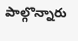పాల్గొన్నారు